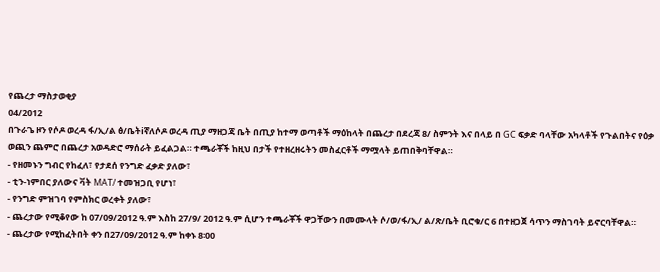የጨረታ ማስታወቂያ
04/2012
በጉራጌ ዞን የሶዶ ወረዳ ፋ/ኢ/ል ፅ/ቤትiኛለሶዶ ወረዳ ጢያ ማዘጋጃ ቤት በጢያ ከተማ ወጣቶች ማዕከላት በጨረታ በደረጃ 8/ ስምንት እና በላይ በ GC ፍቃድ ባላቸው አካላቶች የጉልበትና የዕቃ ወጪን ጨምሮ በጨረታ አወዳድሮ ማሰራት ይፈልጋል። ተጫራቾች ከዚህ በታች የተዘረዘሩትን መስፈርቶች ማሟላት ይጠበቅባቸዋል።
- የዘመኑን ግብር የከፈለ፣ የታደሰ የንግድ ፈቃድ ያለው፣
- ቲን-ነምበር ያለውና ቫት MAT/ ተመዝጋቢ የሆነ፣
- የንግድ ምዝገባ የምስክር ወረቀት ያለው፣
- ጨረታው የሚቆየው ከ 07/09/2012 ዓ.ም እስከ 27/9/ 2012 ዓ.ም ሲሆን ተጫራቾች ዋጋቸውን በመሙላት ሶ/ወ/ፋ/ኢ/ ል/ጽ/ቤት ቢሮቁ/ር 6 በተዘጋጀ ሳጥን ማስገባት ይኖርባቸዋል።
- ጨረታው የሚከፈትበት ቀን በ27/09/2012 ዓ.ም ከቀኑ 8፡00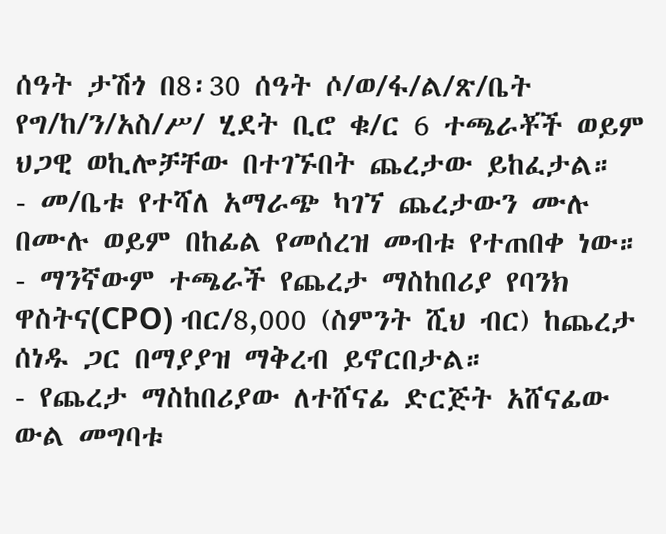ሰዓት ታሽጎ በ8፡30 ሰዓት ሶ/ወ/ፋ/ል/ጽ/ቤት የግ/ከ/ን/አስ/ሥ/ ሂደት ቢሮ ቁ/ር 6 ተጫራቾች ወይም ህጋዊ ወኪሎቻቸው በተገኙበት ጨረታው ይከፈታል።
- መ/ቤቱ የተሻለ አማራጭ ካገኘ ጨረታውን ሙሉ በሙሉ ወይም በከፊል የመሰረዝ መብቱ የተጠበቀ ነው።
- ማንኛውም ተጫራች የጨረታ ማስከበሪያ የባንክ ዋስትና(CPO) ብር/8,000 (ስምንት ሺህ ብር) ከጨረታ ሰነዱ ጋር በማያያዝ ማቅረብ ይኖርበታል።
- የጨረታ ማስከበሪያው ለተሸናፊ ድርጅት አሸናፊው ውል መግባቱ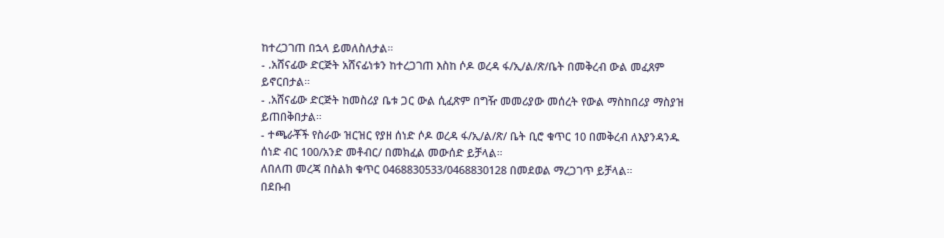ከተረጋገጠ በኋላ ይመለስለታል።
- .አሸናፊው ድርጅት አሸናፊነቱን ከተረጋገጠ እስከ ሶዶ ወረዳ ፋ/ኢ/ል/ጽ/ቤት በመቅረብ ውል መፈጸም ይኖርበታል።
- .አሸናፊው ድርጅት ከመስሪያ ቤቱ ጋር ውል ሲፈጽም በግዥ መመሪያው መሰረት የውል ማስከበሪያ ማስያዝ ይጠበቅበታል።
- ተጫራቾች የስራው ዝርዝር የያዘ ሰነድ ሶዶ ወረዳ ፋ/ኢ/ል/ጽ/ ቤት ቢሮ ቁጥር 10 በመቅረብ ለእያንዳንዱ ሰነድ ብር 100/አንድ መቶብር/ በመክፈል መውሰድ ይቻላል።
ለበለጠ መረጃ በስልክ ቁጥር 0468830533/0468830128 በመደወል ማረጋገጥ ይቻላል።
በደቡብ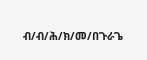ብ/ብ/ሕ/ክ/መ/በጉራጌ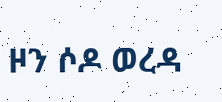ዞን ሶዶ ወረዳ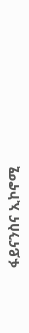ፋይናንስና ኢኮኖሚ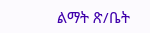ልማት ጽ/ቤት